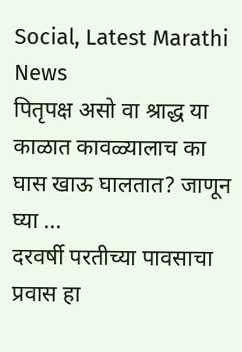Social, Latest Marathi News
पितृपक्ष असो वा श्राद्ध या काळात कावळ्यालाच का घास खाऊ घालतात? जाणून घ्या ...
दरवर्षी परतीच्या पावसाचा प्रवास हा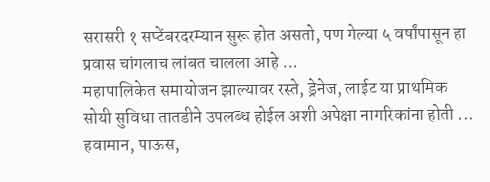सरासरी १ सप्टेंबरदरम्यान सुरू होत असतो, पण गेल्या ५ वर्षांपासून हा प्रवास चांगलाच लांबत चालला आहे ...
महापालिकेत समायोजन झाल्यावर रस्ते, ड्रेनेज, लाईट या प्राथमिक सोयी सुविधा तातडीने उपलब्ध होईल अशी अपेक्षा नागरिकांना होती ...
हवामान, पाऊस,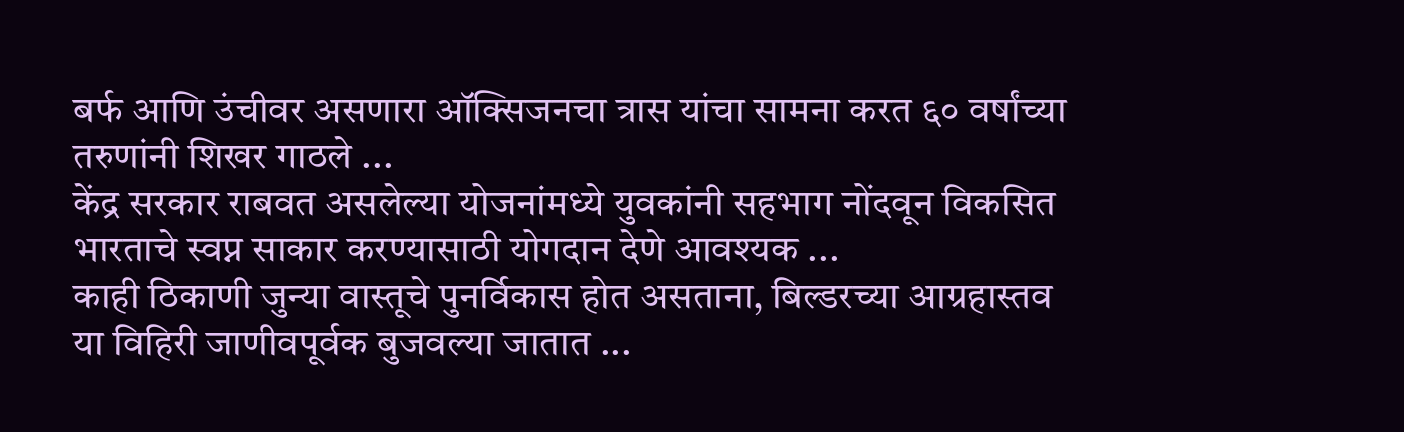बर्फ आणि उंचीवर असणारा ऑक्सिजनचा त्रास यांचा सामना करत ६० वर्षांच्या तरुणांनी शिखर गाठले ...
केंद्र सरकार राबवत असलेल्या योजनांमध्ये युवकांनी सहभाग नोंदवून विकसित भारताचे स्वप्न साकार करण्यासाठी योगदान देणे आवश्यक ...
काही ठिकाणी जुन्या वास्तूचे पुनर्विकास होत असताना, बिल्डरच्या आग्रहास्तव या विहिरी जाणीवपूर्वक बुजवल्या जातात ...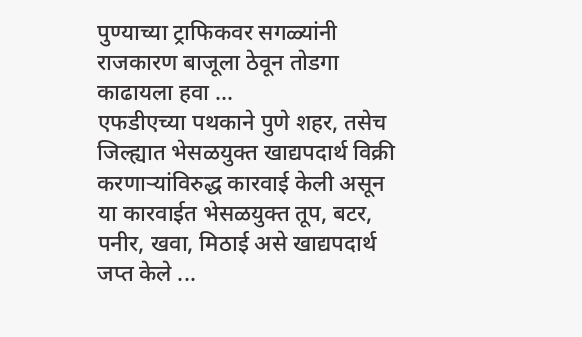पुण्याच्या ट्राफिकवर सगळ्यांनी राजकारण बाजूला ठेवून तोडगा काढायला हवा ...
एफडीएच्या पथकाने पुणे शहर, तसेच जिल्ह्यात भेसळयुक्त खाद्यपदार्थ विक्री करणाऱ्यांविरुद्ध कारवाई केली असून या कारवाईत भेसळयुक्त तूप, बटर, पनीर, खवा, मिठाई असे खाद्यपदार्थ जप्त केले ...